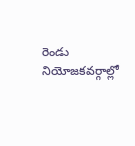రెండు నియోజకవర్గాల్లో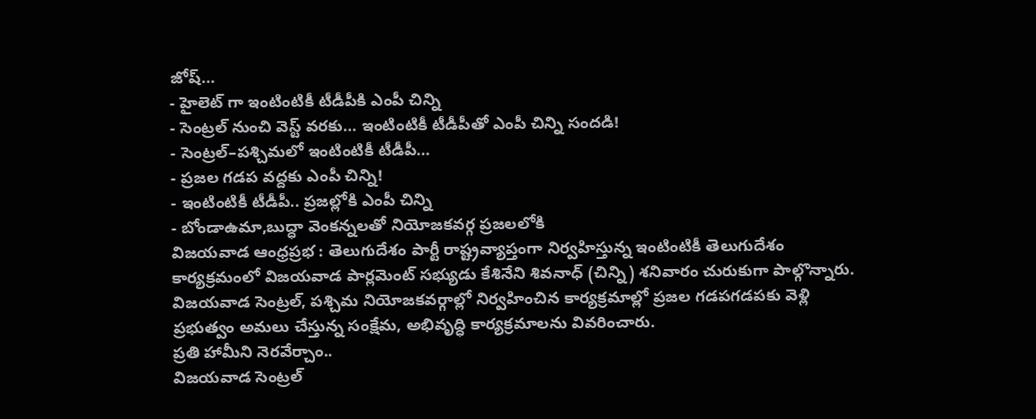జోష్…
- హైలెట్ గా ఇంటింటికీ టీడీపీకి ఎంపీ చిన్ని
- సెంట్రల్ నుంచి వెస్ట్ వరకు… ఇంటింటికీ టీడీపీతో ఎంపీ చిన్ని సందడి!
- సెంట్రల్–పశ్చిమలో ఇంటింటికీ టీడీపీ…
- ప్రజల గడప వద్దకు ఎంపీ చిన్ని!
- ఇంటింటికీ టీడీపీ.. ప్రజల్లోకి ఎంపీ చిన్ని
- బోండాఉమా,బుద్ధా వెంకన్నలతో నియోజకవర్గ ప్రజలలోకి
విజయవాడ ఆంధ్రప్రభ : తెలుగుదేశం పార్టీ రాష్ట్రవ్యాప్తంగా నిర్వహిస్తున్న ఇంటింటికీ తెలుగుదేశం కార్యక్రమంలో విజయవాడ పార్లమెంట్ సభ్యుడు కేశినేని శివనాధ్ (చిన్ని) శనివారం చురుకుగా పాల్గొన్నారు. విజయవాడ సెంట్రల్, పశ్చిమ నియోజకవర్గాల్లో నిర్వహించిన కార్యక్రమాల్లో ప్రజల గడపగడపకు వెళ్లి ప్రభుత్వం అమలు చేస్తున్న సంక్షేమ, అభివృద్ధి కార్యక్రమాలను వివరించారు.
ప్రతి హామీని నెరవేర్చాం..
విజయవాడ సెంట్రల్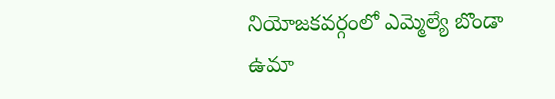నియోజకవర్గంలో ఎమ్మెల్యే బొండా ఉమా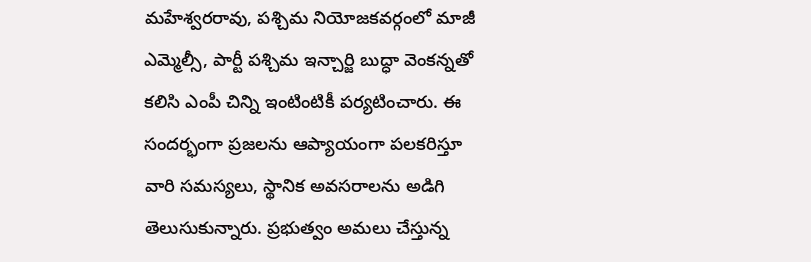మహేశ్వరరావు, పశ్చిమ నియోజకవర్గంలో మాజీ ఎమ్మెల్సీ, పార్టీ పశ్చిమ ఇన్చార్జి బుద్ధా వెంకన్నతో కలిసి ఎంపీ చిన్ని ఇంటింటికీ పర్యటించారు. ఈ సందర్భంగా ప్రజలను ఆప్యాయంగా పలకరిస్తూ వారి సమస్యలు, స్థానిక అవసరాలను అడిగి తెలుసుకున్నారు. ప్రభుత్వం అమలు చేస్తున్న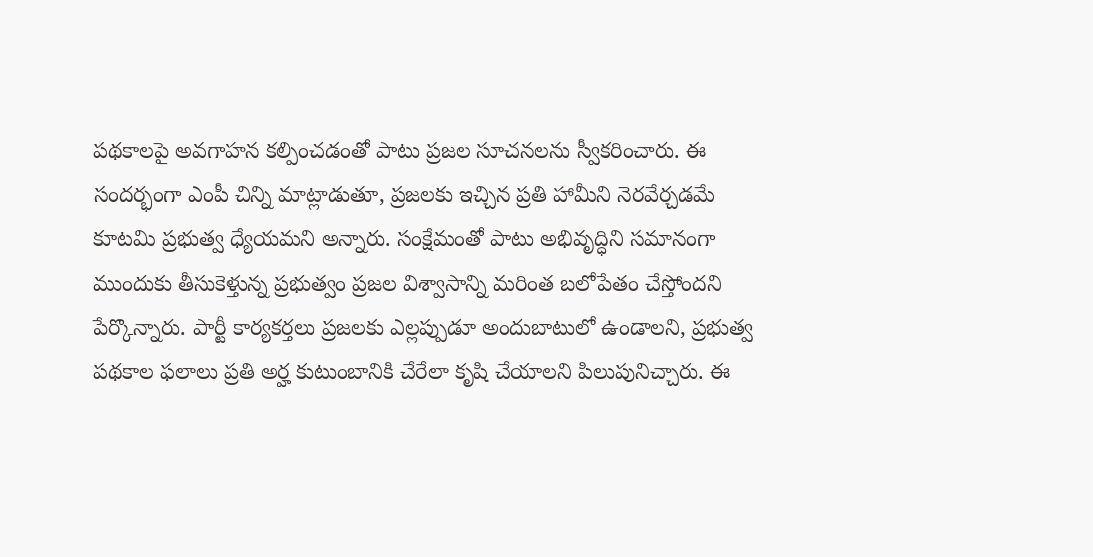పథకాలపై అవగాహన కల్పించడంతో పాటు ప్రజల సూచనలను స్వీకరించారు. ఈ సందర్భంగా ఎంపీ చిన్ని మాట్లాడుతూ, ప్రజలకు ఇచ్చిన ప్రతి హామీని నెరవేర్చడమే కూటమి ప్రభుత్వ ధ్యేయమని అన్నారు. సంక్షేమంతో పాటు అభివృద్ధిని సమానంగా ముందుకు తీసుకెళ్తున్న ప్రభుత్వం ప్రజల విశ్వాసాన్ని మరింత బలోపేతం చేస్తోందని పేర్కొన్నారు. పార్టీ కార్యకర్తలు ప్రజలకు ఎల్లప్పుడూ అందుబాటులో ఉండాలని, ప్రభుత్వ పథకాల ఫలాలు ప్రతి అర్హ కుటుంబానికి చేరేలా కృషి చేయాలని పిలుపునిచ్చారు. ఈ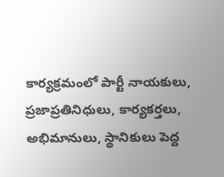కార్యక్రమంలో పార్టీ నాయకులు, ప్రజాప్రతినిధులు, కార్యకర్తలు, అభిమానులు, స్థానికులు పెద్ద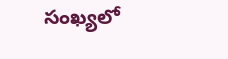సంఖ్యలో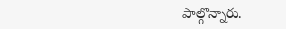పాల్గొన్నారు.